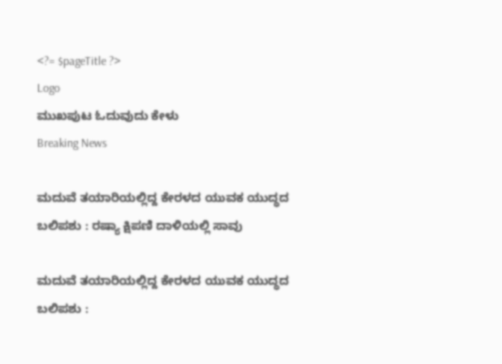<?= $pageTitle ?>
Logo
ಮುಖಪುಟ ಓದುವುದು ಕೇಳು
Breaking News

ಮದುವೆ ತಯಾರಿಯಲ್ಲಿದ್ದ ಕೇರಳದ ಯುವಕ ಯುದ್ಧದ ಬಲಿಪಶು : ರಷ್ಯಾ ಕ್ಷಿಪಣಿ ದಾಳಿಯಲ್ಲಿ ಸಾವು

ಮದುವೆ ತಯಾರಿಯಲ್ಲಿದ್ದ ಕೇರಳದ ಯುವಕ ಯುದ್ಧದ ಬಲಿಪಶು :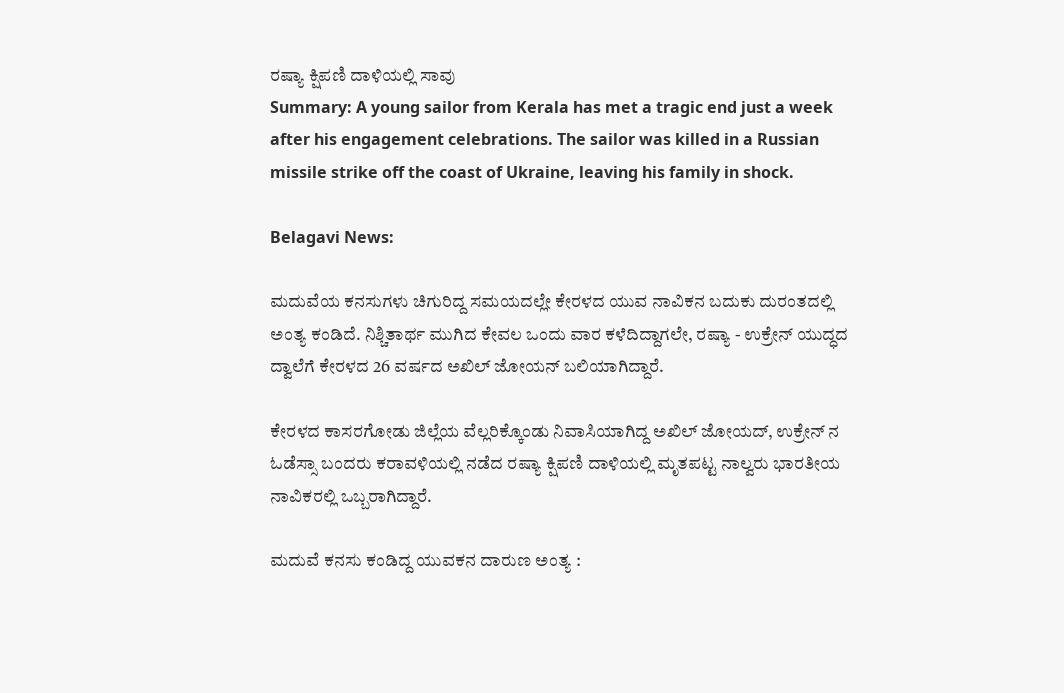ರಷ್ಯಾ ಕ್ಷಿಪಣಿ ದಾಳಿಯಲ್ಲಿ ಸಾವು
Summary: A young sailor from Kerala has met a tragic end just a week after his engagement celebrations. The sailor was killed in a Russian missile strike off the coast of Ukraine, leaving his family in shock.

Belagavi News:

ಮದುವೆಯ ಕನಸುಗಳು ಚಿಗುರಿದ್ದ ಸಮಯದಲ್ಲೇ ಕೇರಳದ ಯುವ ನಾವಿಕನ ಬದುಕು ದುರಂತದಲ್ಲಿ ಅಂತ್ಯ ಕಂಡಿದೆ. ನಿಶ್ಚಿತಾರ್ಥ ಮುಗಿದ ಕೇವಲ ಒಂದು ವಾರ ಕಳೆದಿದ್ದಾಗಲೇ, ರಷ್ಯಾ - ಉಕ್ರೇನ್ ಯುದ್ಧದ ದ್ವಾಲೆಗೆ ಕೇರಳದ 26 ವರ್ಷದ ಅಖಿಲ್ ಜೋಯನ್ ಬಲಿಯಾಗಿದ್ದಾರೆ.

ಕೇರಳದ ಕಾಸರಗೋಡು ಜಿಲ್ಲೆಯ ವೆಲ್ಲರಿಕ್ಕೊಂಡು ನಿವಾಸಿಯಾಗಿದ್ದ ಅಖಿಲ್ ಜೋಯದ್, ಉಕ್ರೇನ್ ನ ಓಡೆಸ್ಸಾ ಬಂದರು ಕರಾವಳಿಯಲ್ಲಿ ನಡೆದ ರಷ್ಯಾ ಕ್ಷಿಪಣಿ ದಾಳಿಯಲ್ಲಿ ಮೃತಪಟ್ಟ ನಾಲ್ವರು ಭಾರತೀಯ ನಾವಿಕರಲ್ಲಿ ಒಬ್ಬರಾಗಿದ್ದಾರೆ.

ಮದುವೆ ಕನಸು ಕಂಡಿದ್ದ ಯುವಕನ ದಾರುಣ ಅಂತ್ಯ :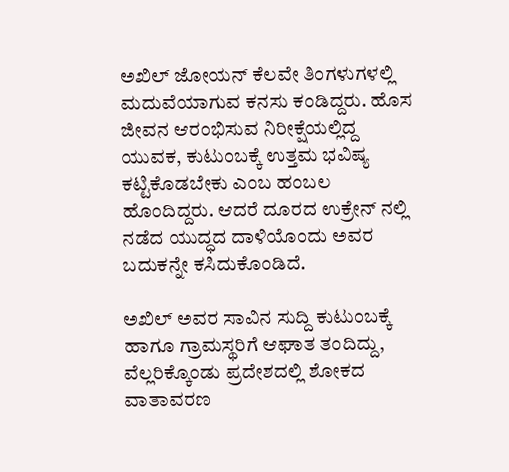ಅಖಿಲ್ ಜೋಯನ್ ಕೆಲವೇ ತಿಂಗಳುಗಳಲ್ಲಿ ಮದುವೆಯಾಗುವ ಕನಸು ಕಂಡಿದ್ದರು. ಹೊಸ ಜೀವನ ಆರಂಭಿಸುವ ನಿರೀಕ್ಷೆಯಲ್ಲಿದ್ದ ಯುವಕ, ಕುಟುಂಬಕ್ಕೆ ಉತ್ತಮ ಭವಿಷ್ಯ ಕಟ್ಟಿಕೊಡಬೇಕು ಎಂಬ ಹಂಬಲ ಹೊಂದಿದ್ದರು. ಆದರೆ ದೂರದ ಉಕ್ರೇನ್ ನಲ್ಲಿ ನಡೆದ ಯುದ್ಧದ ದಾಳಿಯೊಂದು ಅವರ ಬದುಕನ್ನೇ ಕಸಿದುಕೊಂಡಿದೆ.

ಅಖಿಲ್ ಅವರ ಸಾವಿನ ಸುದ್ದಿ ಕುಟುಂಬಕ್ಕೆ ಹಾಗೂ ಗ್ರಾಮಸ್ಥರಿಗೆ ಆಘಾತ ತಂದಿದ್ದು, ವೆಲ್ಲರಿಕ್ಕೊಂಡು ಪ್ರದೇಶದಲ್ಲಿ ಶೋಕದ ವಾತಾವರಣ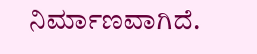ನಿರ್ಮಾಣವಾಗಿದೆ.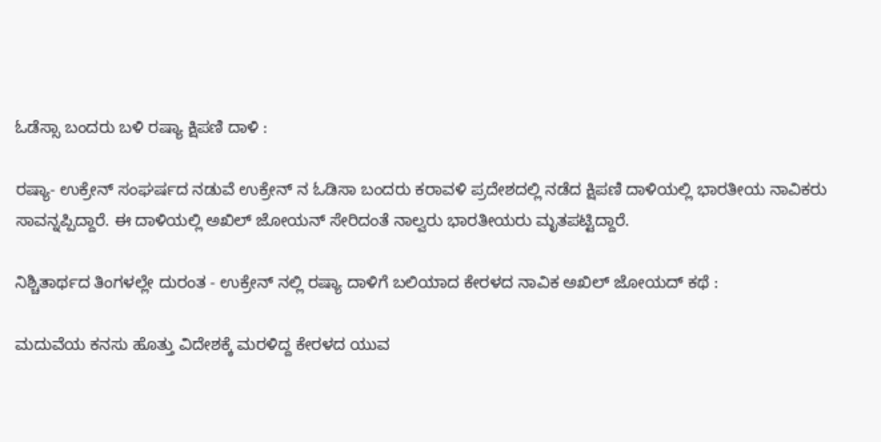ಓಡೆಸ್ಸಾ ಬಂದರು ಬಳಿ ರಷ್ಯಾ ಕ್ಷಿಪಣಿ ದಾಳಿ :

ರಷ್ಯಾ- ಉಕ್ರೇನ್ ಸಂಘರ್ಷದ ನಡುವೆ ಉಕ್ರೇನ್ ನ ಓಡಿಸಾ ಬಂದರು ಕರಾವಳಿ ಪ್ರದೇಶದಲ್ಲಿ ನಡೆದ ಕ್ಷಿಪಣಿ ದಾಳಿಯಲ್ಲಿ ಭಾರತೀಯ ನಾವಿಕರು ಸಾವನ್ನಪ್ಪಿದ್ದಾರೆ. ಈ ದಾಳಿಯಲ್ಲಿ ಅಖಿಲ್ ಜೋಯನ್ ಸೇರಿದಂತೆ ನಾಲ್ವರು ಭಾರತೀಯರು ಮೃತಪಟ್ಟಿದ್ದಾರೆ.

ನಿಶ್ಚಿತಾರ್ಥದ ತಿಂಗಳಲ್ಲೇ ದುರಂತ - ಉಕ್ರೇನ್ ನಲ್ಲಿ ರಷ್ಯಾ ದಾಳಿಗೆ ಬಲಿಯಾದ ಕೇರಳದ ನಾವಿಕ ಅಖಿಲ್ ಜೋಯದ್ ಕಥೆ :

ಮದುವೆಯ ಕನಸು ಹೊತ್ತು ವಿದೇಶಕ್ಕೆ ಮರಳಿದ್ದ ಕೇರಳದ ಯುವ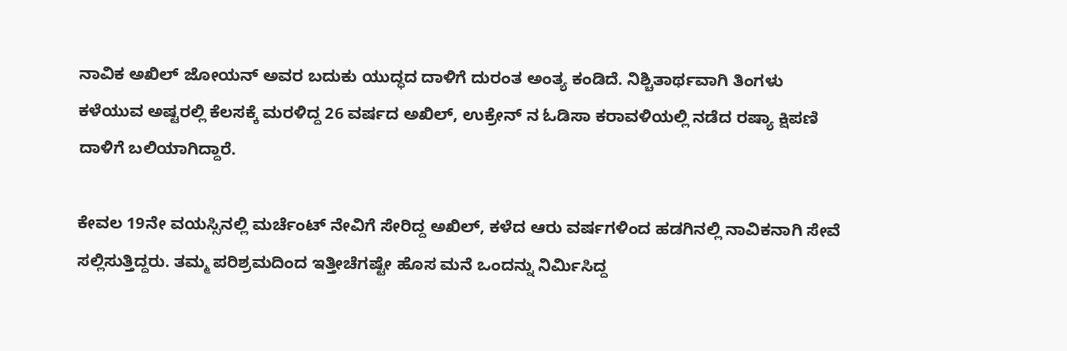ನಾವಿಕ ಅಖಿಲ್ ಜೋಯನ್ ಅವರ ಬದುಕು ಯುದ್ಧದ ದಾಳಿಗೆ ದುರಂತ ಅಂತ್ಯ ಕಂಡಿದೆ. ನಿಶ್ಚಿತಾರ್ಥವಾಗಿ ತಿಂಗಳು ಕಳೆಯುವ ಅಷ್ಟರಲ್ಲಿ ಕೆಲಸಕ್ಕೆ ಮರಳಿದ್ದ 26 ವರ್ಷದ ಅಖಿಲ್, ಉಕ್ರೇನ್ ನ ಓಡಿಸಾ ಕರಾವಳಿಯಲ್ಲಿ ನಡೆದ ರಷ್ಯಾ ಕ್ಷಿಪಣಿ ದಾಳಿಗೆ ಬಲಿಯಾಗಿದ್ದಾರೆ.

ಕೇವಲ 19ನೇ ವಯಸ್ಸಿನಲ್ಲಿ ಮರ್ಚೆಂಟ್ ನೇವಿಗೆ ಸೇರಿದ್ದ ಅಖಿಲ್, ಕಳೆದ ಆರು ವರ್ಷಗಳಿಂದ ಹಡಗಿನಲ್ಲಿ ನಾವಿಕನಾಗಿ ಸೇವೆ ಸಲ್ಲಿಸುತ್ತಿದ್ದರು. ತಮ್ಮ ಪರಿಶ್ರಮದಿಂದ ಇತ್ತೀಚೆಗಷ್ಟೇ ಹೊಸ ಮನೆ ಒಂದನ್ನು ನಿರ್ಮಿಸಿದ್ದ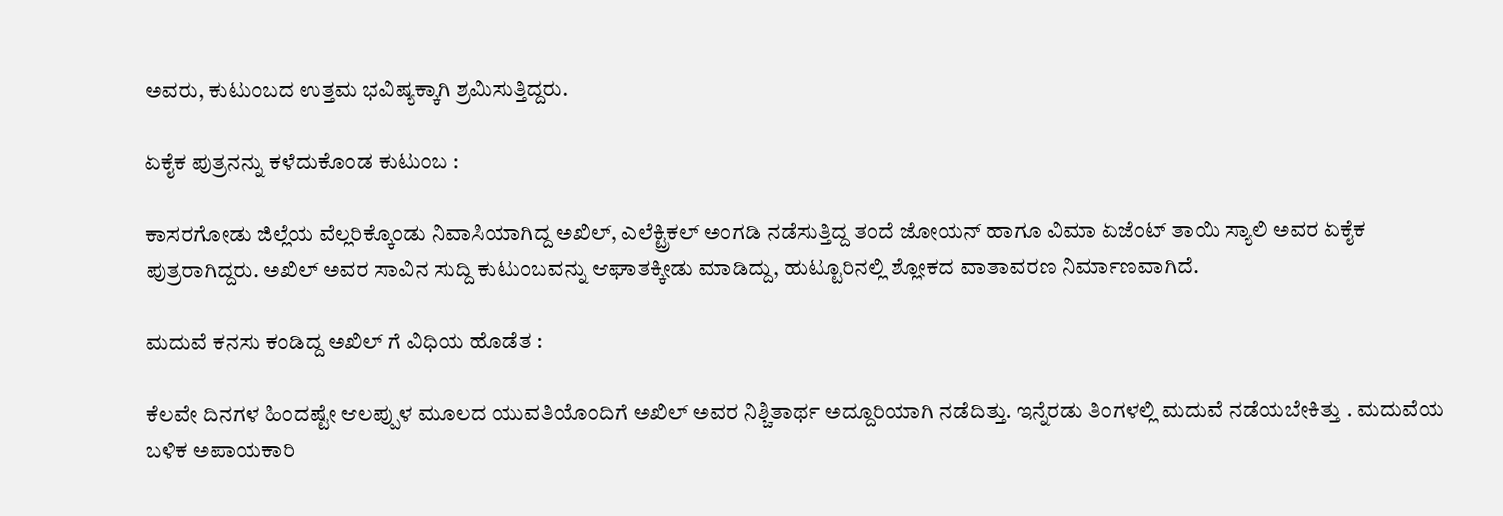ಅವರು, ಕುಟುಂಬದ ಉತ್ತಮ ಭವಿಷ್ಯಕ್ಕಾಗಿ ಶ್ರಮಿಸುತ್ತಿದ್ದರು.

ಏಕೈಕ ಪುತ್ರನನ್ನು ಕಳೆದುಕೊಂಡ ಕುಟುಂಬ :

ಕಾಸರಗೋಡು ಜಿಲ್ಲೆಯ ವೆಲ್ಲರಿಕ್ಕೊಂಡು ನಿವಾಸಿಯಾಗಿದ್ದ ಅಖಿಲ್, ಎಲೆಕ್ಟ್ರಿಕಲ್ ಅಂಗಡಿ ನಡೆಸುತ್ತಿದ್ದ ತಂದೆ ಜೋಯನ್ ಹಾಗೂ ವಿಮಾ ಏಜೆಂಟ್ ತಾಯಿ ಸ್ಯಾಲಿ ಅವರ ಏಕೈಕ ಪುತ್ರರಾಗಿದ್ದರು. ಅಖಿಲ್ ಅವರ ಸಾವಿನ ಸುದ್ದಿ ಕುಟುಂಬವನ್ನು ಆಘಾತಕ್ಕೀಡು ಮಾಡಿದ್ದು, ಹುಟ್ಟೂರಿನಲ್ಲಿ ಶ್ಲೋಕದ ವಾತಾವರಣ ನಿರ್ಮಾಣವಾಗಿದೆ.

ಮದುವೆ ಕನಸು ಕಂಡಿದ್ದ ಅಖಿಲ್ ಗೆ ವಿಧಿಯ ಹೊಡೆತ :

ಕೆಲವೇ ದಿನಗಳ ಹಿಂದಷ್ಟೇ ಆಲಪ್ಪುಳ ಮೂಲದ ಯುವತಿಯೊಂದಿಗೆ ಅಖಿಲ್ ಅವರ ನಿಶ್ಚಿತಾರ್ಥ ಅದ್ದೂರಿಯಾಗಿ ನಡೆದಿತ್ತು. ಇನ್ನೆರಡು ತಿಂಗಳಲ್ಲಿ ಮದುವೆ ನಡೆಯಬೇಕಿತ್ತು . ಮದುವೆಯ ಬಳಿಕ ಅಪಾಯಕಾರಿ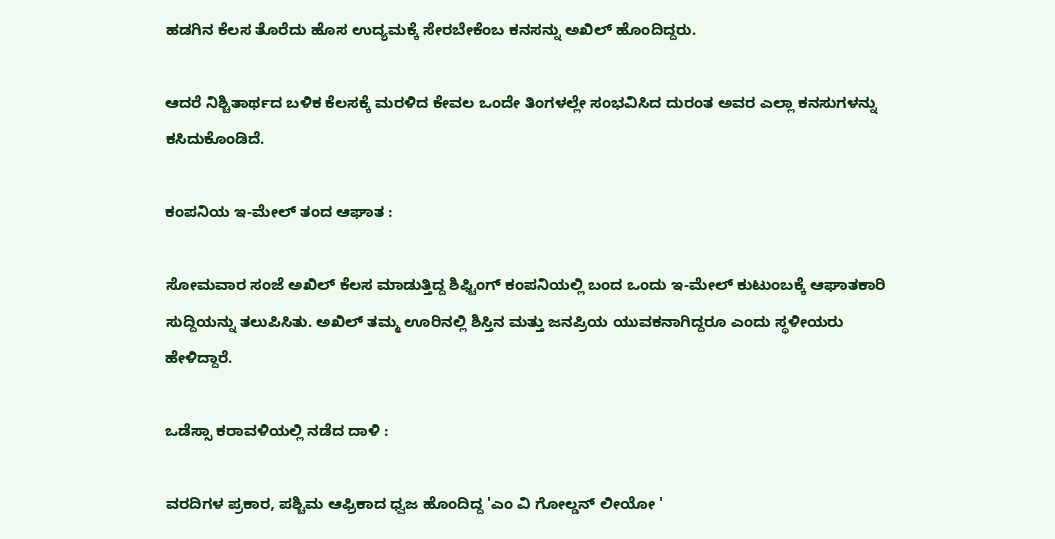ಹಡಗಿನ ಕೆಲಸ ತೊರೆದು ಹೊಸ ಉದ್ಯಮಕ್ಕೆ ಸೇರಬೇಕೆಂಬ ಕನಸನ್ನು ಅಖಿಲ್ ಹೊಂದಿದ್ದರು.

ಆದರೆ ನಿಶ್ಚಿತಾರ್ಥದ ಬಳಿಕ ಕೆಲಸಕ್ಕೆ ಮರಳಿದ ಕೇವಲ ಒಂದೇ ತಿಂಗಳಲ್ಲೇ ಸಂಭವಿಸಿದ ದುರಂತ ಅವರ ಎಲ್ಲಾ ಕನಸುಗಳನ್ನು ಕಸಿದುಕೊಂಡಿದೆ.

ಕಂಪನಿಯ ಇ-ಮೇಲ್ ತಂದ ಆಘಾತ :

ಸೋಮವಾರ ಸಂಜೆ ಅಖಿಲ್ ಕೆಲಸ ಮಾಡುತ್ತಿದ್ದ ಶಿಫ್ಟಿಂಗ್ ಕಂಪನಿಯಲ್ಲಿ ಬಂದ ಒಂದು ಇ-ಮೇಲ್ ಕುಟುಂಬಕ್ಕೆ ಆಘಾತಕಾರಿ ಸುದ್ದಿಯನ್ನು ತಲುಪಿಸಿತು. ಅಖಿಲ್ ತಮ್ಮ ಊರಿನಲ್ಲಿ ಶಿಸ್ತಿನ ಮತ್ತು ಜನಪ್ರಿಯ ಯುವಕನಾಗಿದ್ದರೂ ಎಂದು ಸ್ಥಳೀಯರು ಹೇಳಿದ್ದಾರೆ.

ಒಡೆಸ್ಸಾ ಕರಾವಳಿಯಲ್ಲಿ ನಡೆದ ದಾಳಿ :

ವರದಿಗಳ ಪ್ರಕಾರ, ಪಶ್ಚಿಮ ಆಫ್ರಿಕಾದ ಧ್ವಜ ಹೊಂದಿದ್ದ 'ಎಂ ವಿ ಗೋಲ್ಡನ್ ಲೀಯೋ '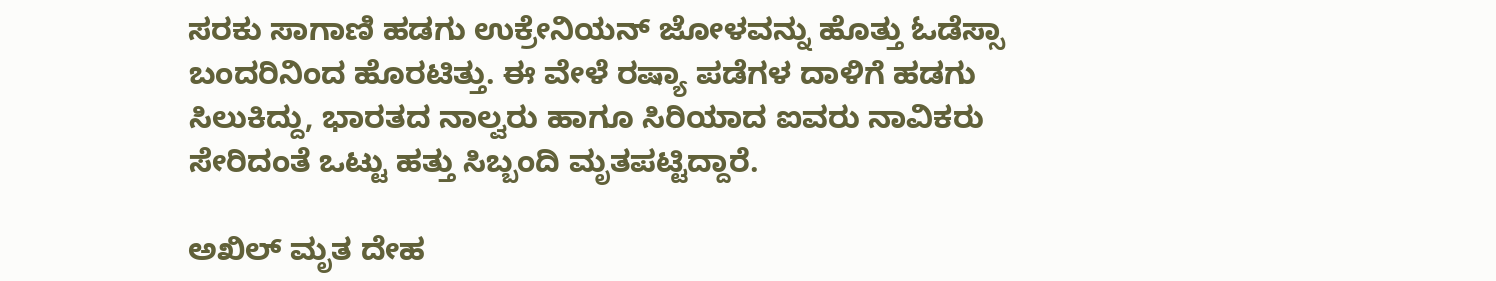ಸರಕು ಸಾಗಾಣಿ ಹಡಗು ಉಕ್ರೇನಿಯನ್ ಜೋಳವನ್ನು ಹೊತ್ತು ಓಡೆಸ್ಸಾ ಬಂದರಿನಿಂದ ಹೊರಟಿತ್ತು. ಈ ವೇಳೆ ರಷ್ಯಾ ಪಡೆಗಳ ದಾಳಿಗೆ ಹಡಗು ಸಿಲುಕಿದ್ದು, ಭಾರತದ ನಾಲ್ವರು ಹಾಗೂ ಸಿರಿಯಾದ ಐವರು ನಾವಿಕರು ಸೇರಿದಂತೆ ಒಟ್ಟು ಹತ್ತು ಸಿಬ್ಬಂದಿ ಮೃತಪಟ್ಟಿದ್ದಾರೆ.

ಅಖಿಲ್ ಮೃತ ದೇಹ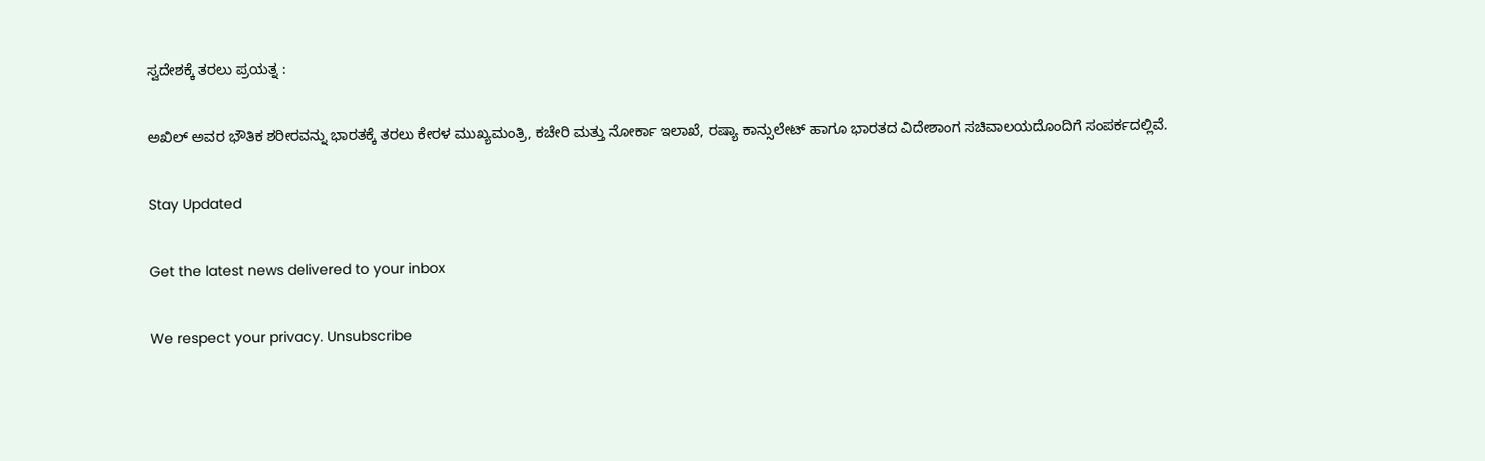ಸ್ವದೇಶಕ್ಕೆ ತರಲು ಪ್ರಯತ್ನ :

ಅಖಿಲ್ ಅವರ ಭೌತಿಕ ಶರೀರವನ್ನು ಭಾರತಕ್ಕೆ ತರಲು ಕೇರಳ ಮುಖ್ಯಮಂತ್ರಿ, ಕಚೇರಿ ಮತ್ತು ನೋರ್ಕಾ ಇಲಾಖೆ, ರಷ್ಯಾ ಕಾನ್ಸುಲೇಟ್ ಹಾಗೂ ಭಾರತದ ವಿದೇಶಾಂಗ ಸಚಿವಾಲಯದೊಂದಿಗೆ ಸಂಪರ್ಕದಲ್ಲಿವೆ.

Stay Updated

Get the latest news delivered to your inbox

We respect your privacy. Unsubscribe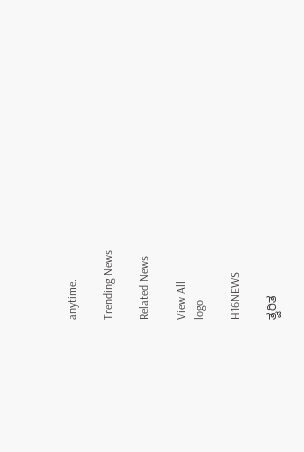anytime.

Trending News

Related News

View All
logo

H16NEWS

ತ್ವರಿತ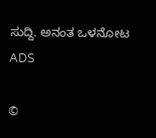ಸುದ್ದಿ. ಅನಂತ ಒಳನೋಟ
ADS

©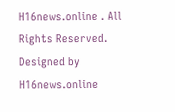H16news.online . All Rights Reserved. Designed by H16news.online